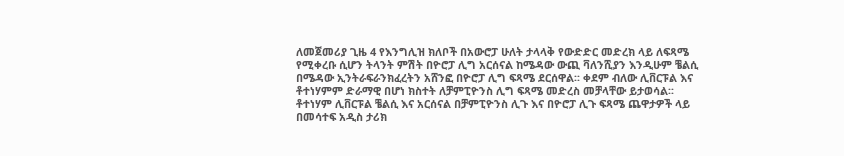ለመጀመሪያ ጊዜ 4 የእንግሊዝ ክለቦች በአውሮፓ ሁለት ታላላቅ የውድድር መድረክ ላይ ለፍጻሜ የሚቀረቡ ሲሆን ትላንት ምሽት በዮሮፓ ሊግ አርሰናል ከሜዳው ውጪ ቫለንሺያን እንዲሁም ቼልሲ በሜዳው ኢንትራፍራንክፈረትን አሸንፎ በዮሮፓ ሊግ ፍጻሜ ደርሰዋል፡፡ ቀደም ብለው ሊቨርፑል እና ቶተነሃምም ድራማዊ በሆነ ክስተት ለቻምፒዮንስ ሊግ ፍጻሜ መድረስ መቻላቸው ይታወሳል፡፡
ቶተነሃም ሊቨርፑል ቼልሲ እና አርሰናል በቻምፒዮንስ ሊጉ እና በዮሮፓ ሊጉ ፍጻሜ ጨዋታዎች ላይ በመሳተፍ አዲስ ታሪክ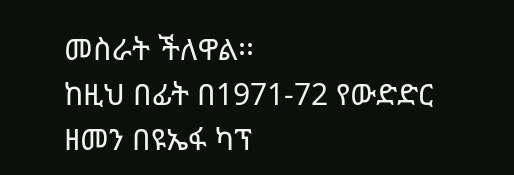መስራት ችለዋል፡፡
ከዚህ በፊት በ1971-72 የውድድር ዘመን በዩኤፋ ካፕ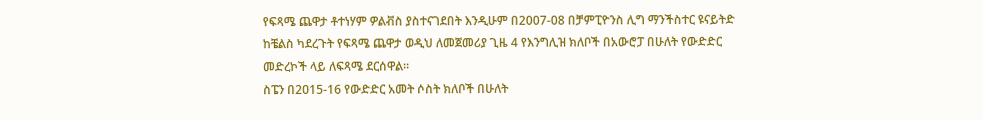የፍጻሜ ጨዋታ ቶተነሃም ዎልቭስ ያስተናገደበት እንዲሁም በ2007-08 በቻምፒዮንስ ሊግ ማንችስተር ዩናይትድ ከቼልስ ካደረጉት የፍጻሜ ጨዋታ ወዲህ ለመጀመሪያ ጊዜ 4 የእንግሊዝ ክለቦች በአውሮፓ በሁለት የውድድር መድረኮች ላይ ለፍጻሜ ደርሰዋል፡፡
ስፔን በ2015-16 የውድድር አመት ሶስት ክለቦች በሁለት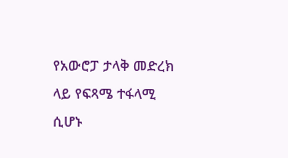የአውሮፓ ታላቅ መድረክ ላይ የፍጻሜ ተፋላሚ ሲሆኑ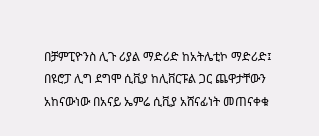በቻምፒዮንስ ሊጉ ሪያል ማድሪድ ከአትሌቲኮ ማድሪድ፤ በዩሮፓ ሊግ ደግሞ ሲቪያ ከሊቨርፑል ጋር ጨዋታቸውን አከናውነው በአናይ ኤምሬ ሲቪያ አሸናፊነት መጠናቀቁ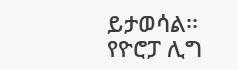ይታወሳል፡፡
የዮሮፓ ሊግ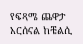የፍጻሜ ጨዋታ አርሰናል ከቼልሲ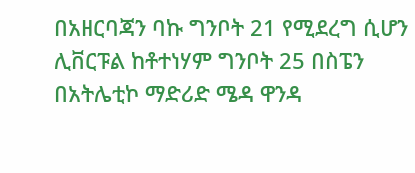በአዘርባጃን ባኩ ግንቦት 21 የሚደረግ ሲሆን ሊቨርፑል ከቶተነሃም ግንቦት 25 በስፔን በአትሌቲኮ ማድሪድ ሜዳ ዋንዳ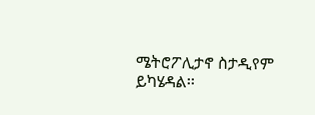ሜትሮፖሊታኖ ስታዲየም ይካሄዳል፡፡